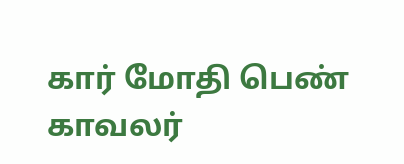கார் மோதி பெண் காவலர்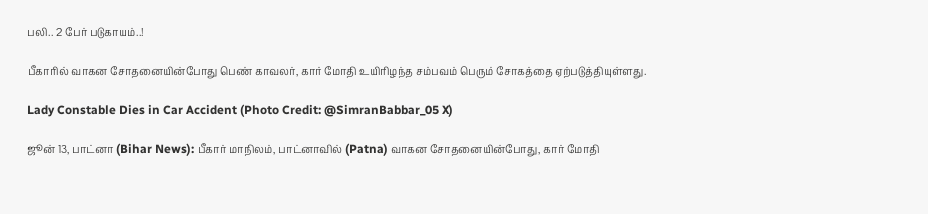பலி.. 2 பேர் படுகாயம்..!

பீகாரில் வாகன சோதனையின்போது பெண் காவலர், கார் மோதி உயிரிழந்த சம்பவம் பெரும் சோகத்தை ஏற்படுத்தியுள்ளது.

Lady Constable Dies in Car Accident (Photo Credit: @SimranBabbar_05 X)

ஜூன் 13, பாட்னா (Bihar News): பீகார் மாநிலம், பாட்னாவில் (Patna) வாகன சோதனையின்போது, கார் மோதி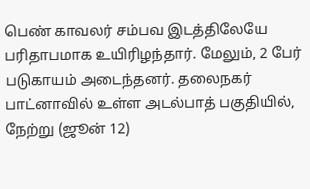பெண் காவலர் சம்பவ இடத்திலேயே பரிதாபமாக உயிரிழந்தார். மேலும், 2 பேர் படுகாயம் அடைந்தனர். தலைநகர் பாட்னாவில் உள்ள அடல்பாத் பகுதியில், நேற்று (ஜூன் 12)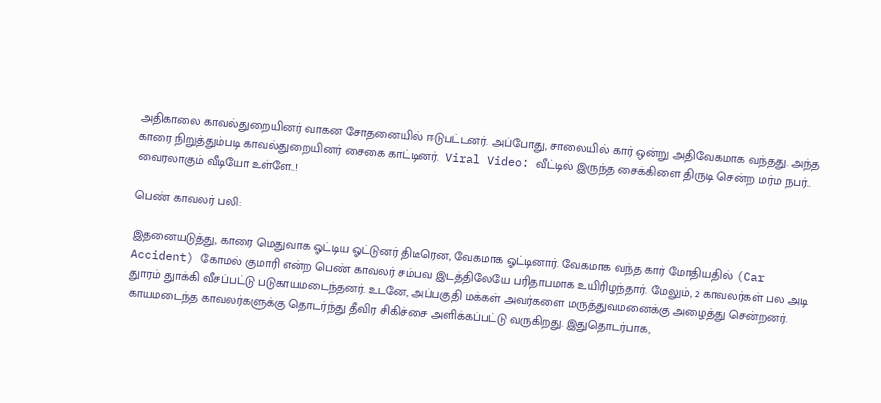அதிகாலை காவல்துறையினர் வாகன சோதனையில் ஈடுபட்டனர். அப்போது, சாலையில் கார் ஒன்று அதிவேகமாக வந்தது. அந்த காரை நிறுத்தும்படி காவல்துறையினர் சைகை காட்டினர்.  Viral Video: வீட்டில் இருந்த சைக்கிளை திருடி சென்ற மர்ம நபர்.. வைரலாகும் வீடியோ உள்ளே..!

பெண் காவலர் பலி:

இதனையடுத்து, காரை மெதுவாக ஓட்டிய ஓட்டுனர் திடீரென, வேகமாக ஓட்டினார். வேகமாக வந்த கார் மோதியதில் (Car Accident) கோமல் குமாரி என்ற பெண் காவலர் சம்பவ இடத்திலேயே பரிதாபமாக உயிரிழந்தார். மேலும், 2 காவலர்கள் பல அடி துாரம் துாக்கி வீசப்பட்டு படுகாயமடைந்தனர். உடனே, அப்பகுதி மக்கள் அவர்களை மருத்துவமனைக்கு அழைத்து சென்றனர். காயமடைந்த காவலர்களுக்கு தொடர்ந்து தீவிர சிகிச்சை அளிக்கப்பட்டு வருகிறது. இதுதொடர்பாக,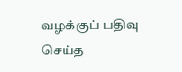வழக்குப் பதிவு செய்த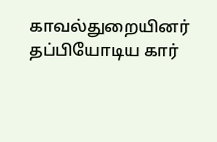காவல்துறையினர் தப்பியோடிய கார்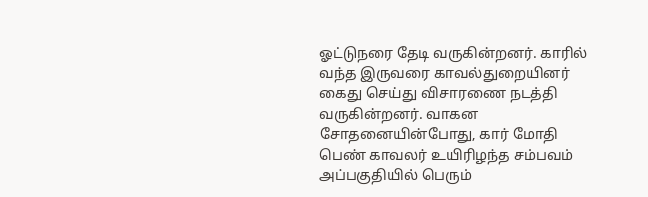ஓட்டுநரை தேடி வருகின்றனர். காரில் வந்த இருவரை காவல்துறையினர் கைது செய்து விசாரணை நடத்தி வருகின்றனர். வாகன சோதனையின்போது, கார் மோதி பெண் காவலர் உயிரிழந்த சம்பவம் அப்பகுதியில் பெரும்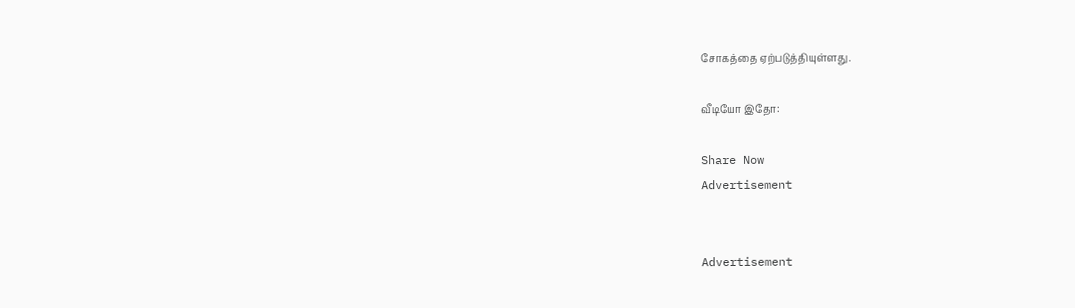சோகத்தை ஏற்படுத்தியுள்ளது.

வீடியோ இதோ:

Share Now
Advertisement


Advertisement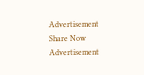Advertisement
Share Now
Advertisement